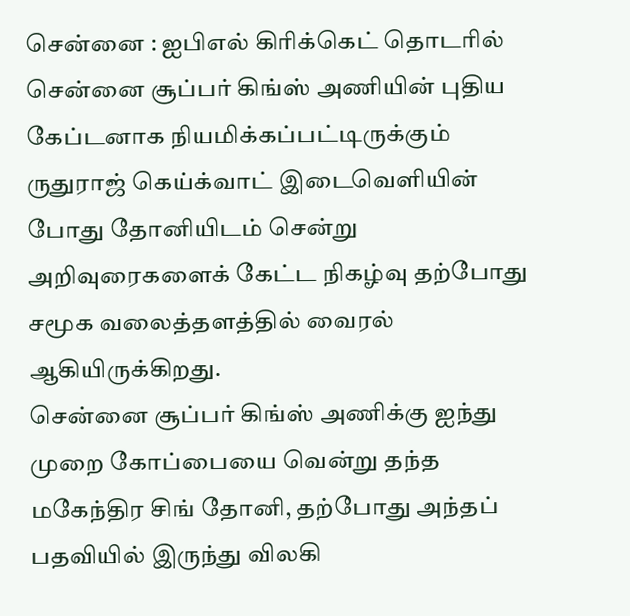சென்னை : ஐபிஎல் கிரிக்கெட் தொடரில் சென்னை சூப்பர் கிங்ஸ் அணியின் புதிய கேப்டனாக நியமிக்கப்பட்டிருக்கும் ருதுராஜ் கெய்க்வாட் இடைவெளியின் போது தோனியிடம் சென்று அறிவுரைகளைக் கேட்ட நிகழ்வு தற்போது சமூக வலைத்தளத்தில் வைரல் ஆகியிருக்கிறது.
சென்னை சூப்பர் கிங்ஸ் அணிக்கு ஐந்து முறை கோப்பையை வென்று தந்த மகேந்திர சிங் தோனி, தற்போது அந்தப் பதவியில் இருந்து விலகி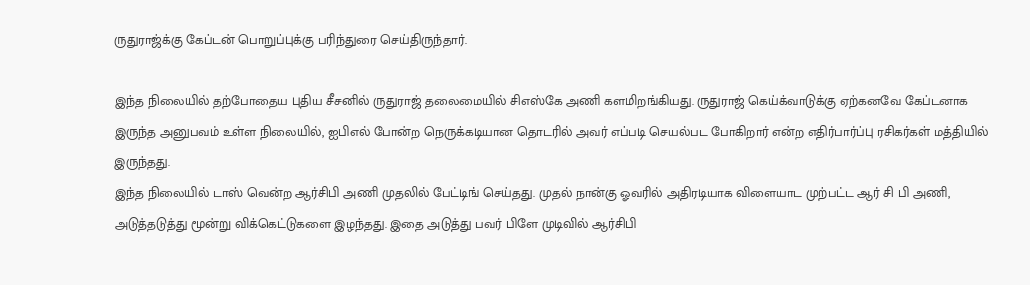ருதுராஜ்க்கு கேப்டன் பொறுப்புக்கு பரிந்துரை செய்திருந்தார்.

இந்த நிலையில் தற்போதைய புதிய சீசனில் ருதுராஜ் தலைமையில் சிஎஸ்கே அணி களமிறங்கியது. ருதுராஜ் கெய்க்வாடுக்கு ஏற்கனவே கேப்டனாக இருந்த அனுபவம் உள்ள நிலையில், ஐபிஎல் போன்ற நெருக்கடியான தொடரில் அவர் எப்படி செயல்பட போகிறார் என்ற எதிர்பார்ப்பு ரசிகர்கள் மத்தியில் இருந்தது.
இந்த நிலையில் டாஸ் வென்ற ஆர்சிபி அணி முதலில் பேட்டிங் செய்தது. முதல் நான்கு ஓவரில் அதிரடியாக விளையாட முற்பட்ட ஆர் சி பி அணி, அடுத்தடுத்து மூன்று விக்கெட்டுகளை இழந்தது. இதை அடுத்து பவர் பிளே முடிவில் ஆர்சிபி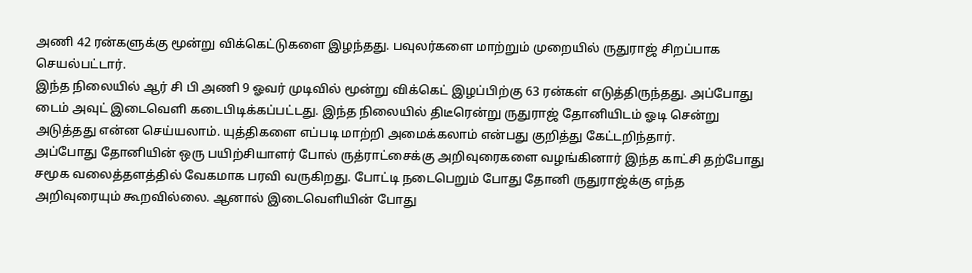அணி 42 ரன்களுக்கு மூன்று விக்கெட்டுகளை இழந்தது. பவுலர்களை மாற்றும் முறையில் ருதுராஜ் சிறப்பாக செயல்பட்டார்.
இந்த நிலையில் ஆர் சி பி அணி 9 ஓவர் முடிவில் மூன்று விக்கெட் இழப்பிற்கு 63 ரன்கள் எடுத்திருந்தது. அப்போது டைம் அவுட் இடைவெளி கடைபிடிக்கப்பட்டது. இந்த நிலையில் திடீரென்று ருதுராஜ் தோனியிடம் ஓடி சென்று அடுத்தது என்ன செய்யலாம். யுத்திகளை எப்படி மாற்றி அமைக்கலாம் என்பது குறித்து கேட்டறிந்தார்.
அப்போது தோனியின் ஒரு பயிற்சியாளர் போல் ருத்ராட்சைக்கு அறிவுரைகளை வழங்கினார் இந்த காட்சி தற்போது சமூக வலைத்தளத்தில் வேகமாக பரவி வருகிறது. போட்டி நடைபெறும் போது தோனி ருதுராஜ்க்கு எந்த அறிவுரையும் கூறவில்லை. ஆனால் இடைவெளியின் போது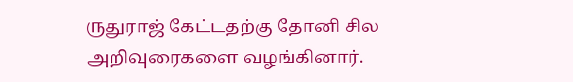ருதுராஜ் கேட்டதற்கு தோனி சில அறிவுரைகளை வழங்கினார்.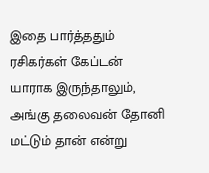இதை பார்த்ததும் ரசிகர்கள் கேப்டன் யாராக இருந்தாலும், அங்கு தலைவன் தோனி மட்டும் தான் என்று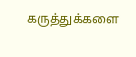கருத்துக்களை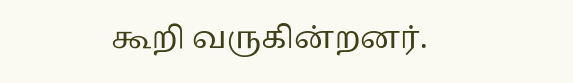கூறி வருகின்றனர்.